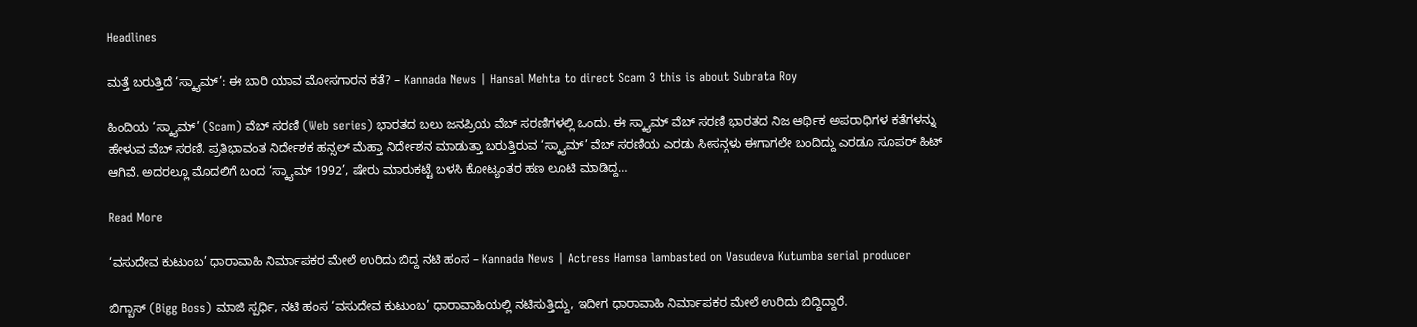Headlines

ಮತ್ತೆ ಬರುತ್ತಿದೆ ‘ಸ್ಕ್ಯಾಮ್’: ಈ ಬಾರಿ ಯಾವ ಮೋಸಗಾರನ ಕತೆ? – Kannada News | Hansal Mehta to direct Scam 3 this is about Subrata Roy

ಹಿಂದಿಯ ‘ಸ್ಕ್ಯಾಮ್’ (Scam) ವೆಬ್ ಸರಣಿ (Web series) ಭಾರತದ ಬಲು ಜನಪ್ರಿಯ ವೆಬ್ ಸರಣಿಗಳಲ್ಲಿ ಒಂದು. ಈ ಸ್ಕ್ಯಾಮ್ ವೆಬ್ ಸರಣಿ ಭಾರತದ ನಿಜ ಆರ್ಥಿಕ ಅಪರಾಧಿಗಳ ಕತೆಗಳನ್ನು ಹೇಳುವ ವೆಬ್ ಸರಣಿ. ಪ್ರತಿಭಾವಂತ ನಿರ್ದೇಶಕ ಹನ್ಸಲ್ ಮೆಹ್ತಾ ನಿರ್ದೇಶನ ಮಾಡುತ್ತಾ ಬರುತ್ತಿರುವ ‘ಸ್ಕ್ಯಾಮ್’ ವೆಬ್ ಸರಣಿಯ ಎರಡು ಸೀಸನ್ಗಳು ಈಗಾಗಲೇ ಬಂದಿದ್ದು ಎರಡೂ ಸೂಪರ್ ಹಿಟ್ ಆಗಿವೆ. ಅದರಲ್ಲೂ ಮೊದಲಿಗೆ ಬಂದ ‘ಸ್ಕ್ಯಾಮ್ 1992’, ಷೇರು ಮಾರುಕಟ್ಟೆ ಬಳಸಿ ಕೋಟ್ಯಂತರ ಹಣ ಲೂಟಿ ಮಾಡಿದ್ದ…

Read More

‘ವಸುದೇವ ಕುಟುಂಬ’ ಧಾರಾವಾಹಿ ನಿರ್ಮಾಪಕರ ಮೇಲೆ ಉರಿದು ಬಿದ್ದ ನಟಿ ಹಂಸ – Kannada News | Actress Hamsa lambasted on Vasudeva Kutumba serial producer

ಬಿಗ್ಬಾಸ್ (Bigg Boss) ಮಾಜಿ ಸ್ಪರ್ಧಿ, ನಟಿ ಹಂಸ ‘ವಸುದೇವ ಕುಟುಂಬ’ ಧಾರಾವಾಹಿಯಲ್ಲಿ ನಟಿಸುತ್ತಿದ್ದು, ಇದೀಗ ಧಾರಾವಾಹಿ ನಿರ್ಮಾಪಕರ ಮೇಲೆ ಉರಿದು ಬಿದ್ದಿದ್ದಾರೆ.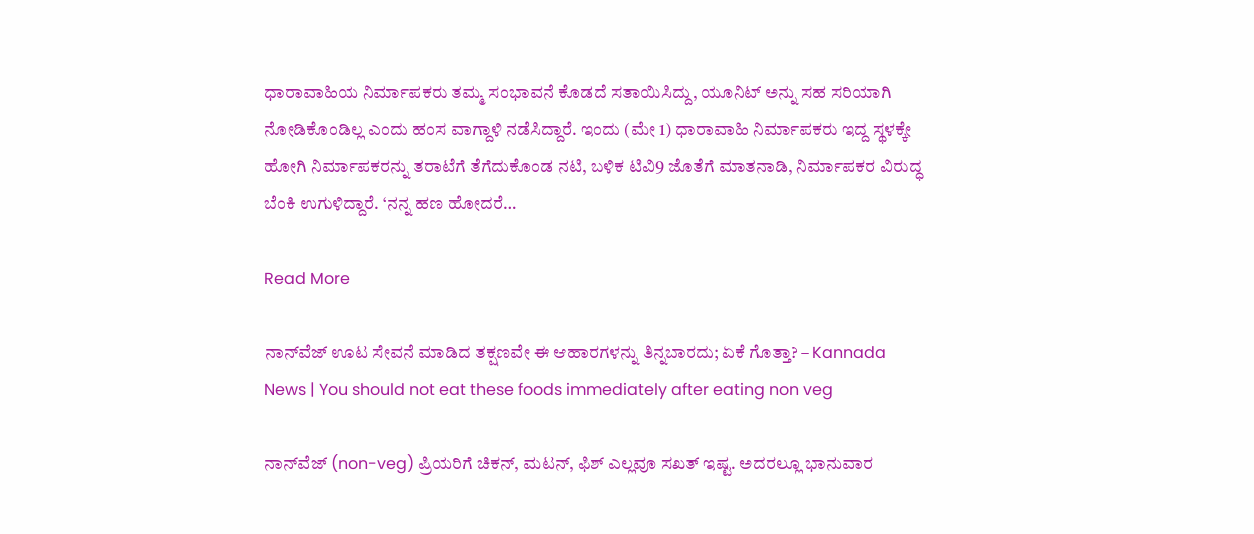ಧಾರಾವಾಹಿಯ ನಿರ್ಮಾಪಕರು ತಮ್ಮ ಸಂಭಾವನೆ ಕೊಡದೆ ಸತಾಯಿಸಿದ್ದು, ಯೂನಿಟ್ ಅನ್ನು ಸಹ ಸರಿಯಾಗಿ ನೋಡಿಕೊಂಡಿಲ್ಲ ಎಂದು ಹಂಸ ವಾಗ್ದಾಳಿ ನಡೆಸಿದ್ದಾರೆ. ಇಂದು (ಮೇ 1) ಧಾರಾವಾಹಿ ನಿರ್ಮಾಪಕರು ಇದ್ದ ಸ್ಥಳಕ್ಕೇ ಹೋಗಿ ನಿರ್ಮಾಪಕರನ್ನು ತರಾಟೆಗೆ ತೆಗೆದುಕೊಂಡ ನಟಿ, ಬಳಿಕ ಟಿವಿ9 ಜೊತೆಗೆ ಮಾತನಾಡಿ, ನಿರ್ಮಾಪಕರ ವಿರುದ್ಧ ಬೆಂಕಿ ಉಗುಳಿದ್ದಾರೆ. ‘ನನ್ನ ಹಣ ಹೋದರೆ…

Read More

ನಾನ್‌ವೆಜ್‌ ಊಟ ಸೇವನೆ ಮಾಡಿದ ತಕ್ಷಣವೇ ಈ ಆಹಾರಗಳನ್ನು ತಿನ್ನಬಾರದು; ಏಕೆ ಗೊತ್ತಾ? – Kannada News | You should not eat these foods immediately after eating non veg

ನಾನ್‌ವೆಜ್‌ (non-veg) ಪ್ರಿಯರಿಗೆ ಚಿಕನ್‌, ಮಟನ್‌, ಫಿಶ್‌ ಎಲ್ಲವೂ ಸಖತ್‌ ಇಷ್ಟ. ಅದರಲ್ಲೂ ಭಾನುವಾರ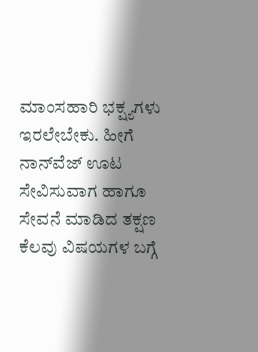ಮಾಂಸಹಾರಿ ಭಕ್ಷ್ಯಗಳು ಇರಲೇಬೇಕು. ಹೀಗೆ ನಾನ್‌ವೆಜ್‌ ಊಟ ಸೇವಿಸುವಾಗ ಹಾಗೂ ಸೇವನೆ ಮಾಡಿದ ತಕ್ಷಣ ಕೆಲವು ವಿಷಯಗಳ ಬಗ್ಗೆ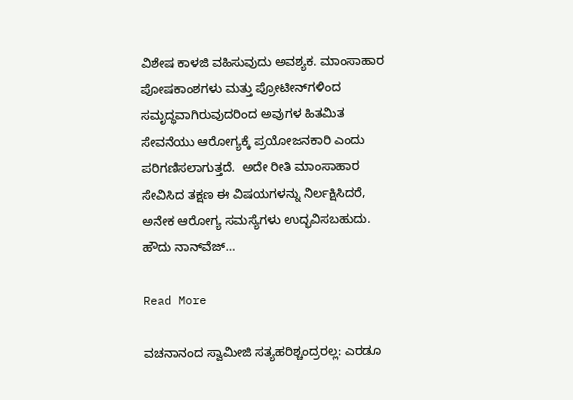ವಿಶೇಷ ಕಾಳಜಿ ವಹಿಸುವುದು ಅವಶ್ಯಕ. ಮಾಂಸಾಹಾರ ಪೋಷಕಾಂಶಗಳು ಮತ್ತು ಪ್ರೋಟೀನ್‌ಗಳಿಂದ ಸಮೃದ್ಧವಾಗಿರುವುದರಿಂದ ಅವುಗಳ ಹಿತಮಿತ ಸೇವನೆಯು ಆರೋಗ್ಯಕ್ಕೆ ಪ್ರಯೋಜನಕಾರಿ ಎಂದು ಪರಿಗಣಿಸಲಾಗುತ್ತದೆ.  ಅದೇ ರೀತಿ ಮಾಂಸಾಹಾರ ಸೇವಿಸಿದ ತಕ್ಷಣ ಈ ವಿಷಯಗಳನ್ನು ನಿರ್ಲಕ್ಷಿಸಿದರೆ, ಅನೇಕ ಆರೋಗ್ಯ ಸಮಸ್ಯೆಗಳು ಉದ್ಭವಿಸಬಹುದು. ಹೌದು ನಾನ್‌ವೆಜ್‌…

Read More

ವಚನಾನಂದ ಸ್ವಾಮೀಜಿ ಸತ್ಯಹರಿಶ್ಚಂದ್ರರಲ್ಲ: ಎರಡೂ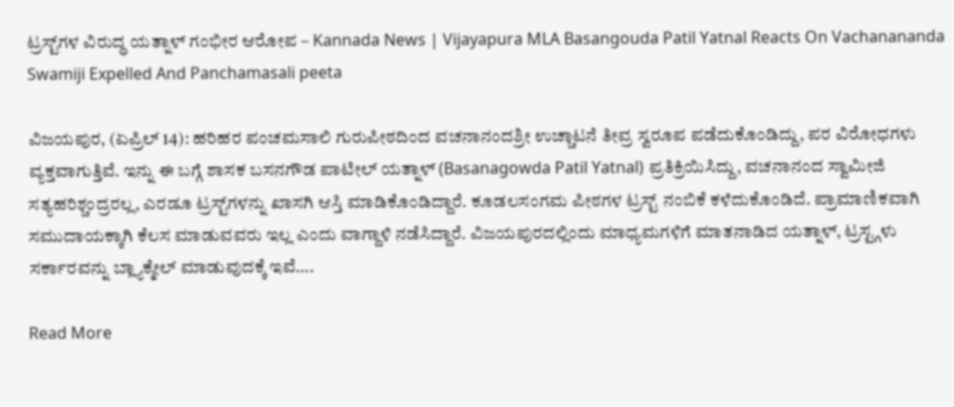ಟ್ರಸ್ಟ್‌ಗಳ ವಿರುದ್ಧ ಯತ್ನಾಳ್ ಗಂಭೀರ ಆರೋಪ – Kannada News | Vijayapura MLA Basangouda Patil Yatnal Reacts On Vachanananda Swamiji Expelled And Panchamasali peeta

ವಿಜಯಪುರ, (ಏಪ್ರಿಲ್ 14): ಹರಿಹರ ಪಂಚಮಸಾಲಿ ಗುರುಪೀಠದಿಂದ ವಚನಾನಂದಶ್ರೀ ಉಚ್ಚಾಟನೆ ತೀವ್ರ ಸ್ವರೂಪ ಪಡೆದುಕೊಂಡಿದ್ದು, ಪರ ವಿರೋಧಗಳು ವ್ಯಕ್ತವಾಗುತ್ತಿವೆ. ಇನ್ನು ಈ ಬಗ್ಗೆ ಶಾಸಕ ಬಸನಗೌಡ ಪಾಟೀಲ್ ಯತ್ನಾಳ್ (Basanagowda Patil Yatnal) ಪ್ರತಿಕ್ರಿಯಿಸಿದ್ದು, ವಚನಾನಂದ ಸ್ವಾಮೀಜಿ ಸತ್ಯಹರಿಶ್ಚಂದ್ರರಲ್ಲ, ಎರಡೂ ಟ್ರಸ್ಟ್‌ಗಳನ್ನು ಖಾಸಗಿ ಆಸ್ತಿ ಮಾಡಿಕೊಂಡಿದ್ದಾರೆ. ಕೂಡಲಸಂಗಮ ಪೀಠಗಳ ಟ್ರಸ್ಟ್ ನಂಬಿಕೆ ಕಳೆದುಕೊಂಡಿದೆ. ಪ್ರಾಮಾಣಿಕವಾಗಿ ಸಮುದಾಯಕ್ಕಾಗಿ ಕೆಲಸ ಮಾಡುವವರು ಇಲ್ಲ ಎಂದು ವಾಗ್ದಾಳಿ ನಡೆಸಿದ್ದಾರೆ. ವಿಜಯಪುರದಲ್ಲಿಂದು ಮಾಧ್ಯಮಗಳಿಗೆ ಮಾತನಾಡಿದ ಯತ್ನಾಳ್, ಟ್ರಸ್ಟ್ಗಳು ಸರ್ಕಾರವನ್ನು ಬ್ಲ್ಯಾಕ್ಮೇಲ್ ಮಾಡುವುದಕ್ಕೆ ಇವೆ….

Read More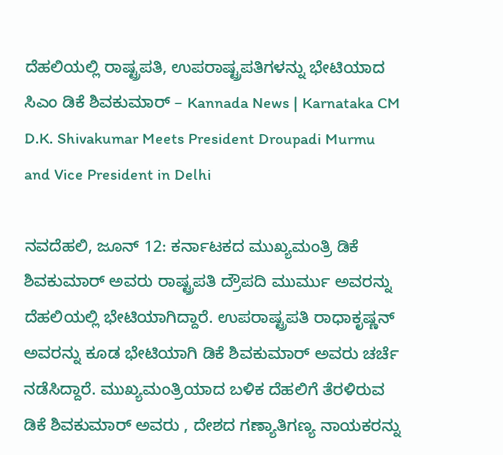ದೆಹಲಿಯಲ್ಲಿ ರಾಷ್ಟ್ರಪತಿ, ಉಪರಾಷ್ಟ್ರಪತಿಗಳನ್ನು ಭೇಟಿಯಾದ ಸಿಎಂ ಡಿಕೆ ಶಿವಕುಮಾರ್ – Kannada News | Karnataka CM D.K. Shivakumar Meets President Droupadi Murmu and Vice President in Delhi

ನವದೆಹಲಿ, ಜೂನ್ 12: ಕರ್ನಾಟಕದ ಮುಖ್ಯಮಂತ್ರಿ ಡಿಕೆ ಶಿವಕುಮಾರ್ ಅವರು ರಾಷ್ಟ್ರಪತಿ ದ್ರೌಪದಿ ಮುರ್ಮು ಅವರನ್ನು ದೆಹಲಿಯಲ್ಲಿ ಭೇಟಿಯಾಗಿದ್ದಾರೆ. ಉಪರಾಷ್ಟ್ರಪತಿ ರಾಧಾಕೃಷ್ಣನ್ ಅವರನ್ನು ಕೂಡ ಭೇಟಿಯಾಗಿ ಡಿಕೆ ಶಿವಕುಮಾರ್ ಅವರು ಚರ್ಚೆ ನಡೆಸಿದ್ದಾರೆ. ಮುಖ್ಯಮಂತ್ರಿಯಾದ ಬಳಿಕ ದೆಹಲಿಗೆ ತೆರಳಿರುವ ಡಿಕೆ ಶಿವಕುಮಾರ್ ಅವರು , ದೇಶದ ಗಣ್ಯಾತಿಗಣ್ಯ ನಾಯಕರನ್ನು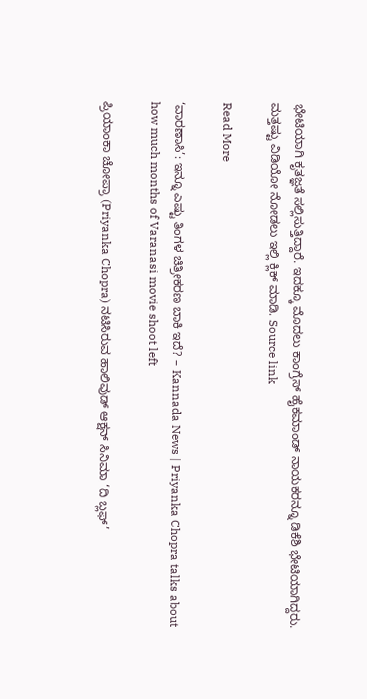ಭೇಟಿಯಾಗಿ ಕೃತಜ್ಞತೆ ಸಲ್ಲಿಸುತ್ತಿದ್ದಾರೆ. ಇದಕ್ಕೂ ಮೊದಲು ಕಾಂಗ್ರೆಸ್ ಹೈಕಮಾಂಡ್ ನಾಯಕರನ್ನೂ ಡಿಕೆಶಿ ಭೇಟಿಯಾಗಿದ್ದರು. ಮತ್ತಷ್ಟು ವಿಡಿಯೋ ನೋಡಲು ಇಲ್ಲಿ ಕ್ಲಿಕ್ ಮಾಡಿ. Source link

Read More

‘ವಾರಣಾಸಿ’: ಇನ್ನೂ ಎಷ್ಟು ತಿಂಗಳ ಚಿತ್ರೀಕರಣ ಬಾಕಿ ಇದೆ? – Kannada News | Priyanka Chopra talks about how much months of Varanasi movie shoot left

ಪ್ರಿಯಾಂಕಾ ಚೋಪ್ರಾ (Priyanka Chopra) ನಟಿಸಿರುವ ಹಾಲಿವುಡ್ ಆಕ್ಷನ್ ಸಿನಿಮಾ ‘ದಿ ಬ್ಲಫ್’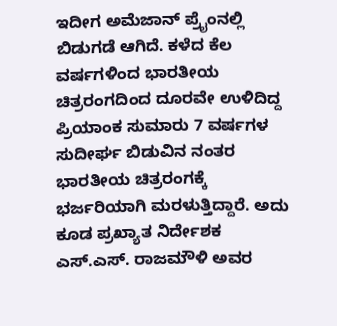ಇದೀಗ ಅಮೆಜಾನ್ ಪ್ರೈಂನಲ್ಲಿ ಬಿಡುಗಡೆ ಆಗಿದೆ. ಕಳೆದ ಕೆಲ ವರ್ಷಗಳಿಂದ ಭಾರತೀಯ ಚಿತ್ರರಂಗದಿಂದ ದೂರವೇ ಉಳಿದಿದ್ದ ಪ್ರಿಯಾಂಕ ಸುಮಾರು 7 ವರ್ಷಗಳ ಸುದೀರ್ಘ ಬಿಡುವಿನ ನಂತರ ಭಾರತೀಯ ಚಿತ್ರರಂಗಕ್ಕೆ ಭರ್ಜರಿಯಾಗಿ ಮರಳುತ್ತಿದ್ದಾರೆ. ಅದು ಕೂಡ ಪ್ರಖ್ಯಾತ ನಿರ್ದೇಶಕ ಎಸ್.ಎಸ್. ರಾಜಮೌಳಿ ಅವರ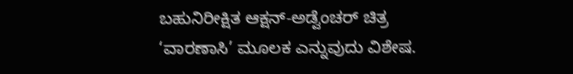ಬಹುನಿರೀಕ್ಷಿತ ಆಕ್ಷನ್-ಅಡ್ವೆಂಚರ್ ಚಿತ್ರ ‘ವಾರಣಾಸಿ’ ಮೂಲಕ ಎನ್ನುವುದು ವಿಶೇಷ.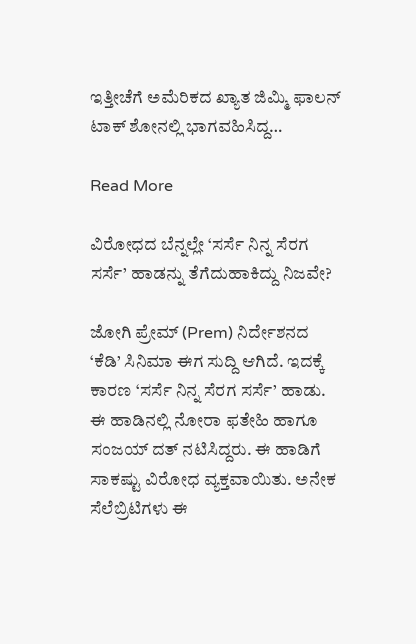ಇತ್ತೀಚೆಗೆ ಅಮೆರಿಕದ ಖ್ಯಾತ ಜಿಮ್ಮಿ ಫಾಲನ್ ಟಾಕ್ ಶೋನಲ್ಲಿ ಭಾಗವಹಿಸಿದ್ದ…

Read More

ವಿರೋಧದ ಬೆನ್ನಲ್ಲೇ ‘ಸರ್ಸೆ ನಿನ್ನ ಸೆರಗ ಸರ್ಸೆ’ ಹಾಡನ್ನು ತೆಗೆದುಹಾಕಿದ್ದು ನಿಜವೇ?

ಜೋಗಿ ಪ್ರೇಮ್ (Prem) ನಿರ್ದೇಶನದ ‘ಕೆಡಿ’ ಸಿನಿಮಾ ಈಗ ಸುದ್ದಿ ಆಗಿದೆ. ಇದಕ್ಕೆ ಕಾರಣ ‘ಸರ್ಸೆ ನಿನ್ನ ಸೆರಗ ಸರ್ಸೆ’ ಹಾಡು. ಈ ಹಾಡಿನಲ್ಲಿ ನೋರಾ ಫತೇಹಿ ಹಾಗೂ ಸಂಜಯ್ ದತ್ ನಟಿಸಿದ್ದರು. ಈ ಹಾಡಿಗೆ ಸಾಕಷ್ಟು ವಿರೋಧ ವ್ಯಕ್ತವಾಯಿತು. ಅನೇಕ ಸೆಲೆಬ್ರಿಟಿಗಳು ಈ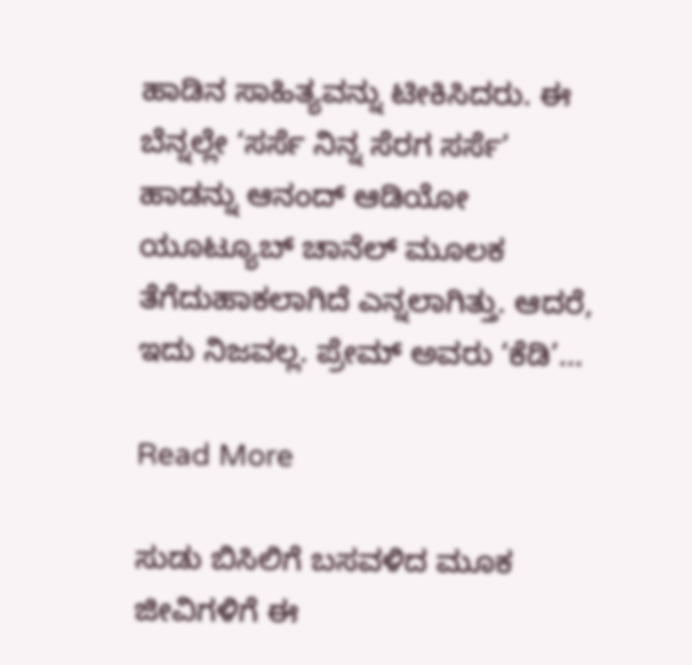ಹಾಡಿನ ಸಾಹಿತ್ಯವನ್ನು ಟೀಕಿಸಿದರು. ಈ ಬೆನ್ನಲ್ಲೇ ‘ಸರ್ಸೆ ನಿನ್ನ ಸೆರಗ ಸರ್ಸೆ’ ಹಾಡನ್ನು ಆನಂದ್ ಆಡಿಯೋ ಯೂಟ್ಯೂಬ್ ಚಾನೆಲ್ ಮೂಲಕ ತೆಗೆದುಹಾಕಲಾಗಿದೆ ಎನ್ನಲಾಗಿತ್ತು. ಆದರೆ, ಇದು ನಿಜವಲ್ಲ. ಪ್ರೇಮ್ ಅವರು ‘ಕೆಡಿ’…

Read More

ಸುಡು ಬಿಸಿಲಿಗೆ ಬಸವಳಿದ ಮೂಕ ಜೀವಿಗಳಿಗೆ ಈ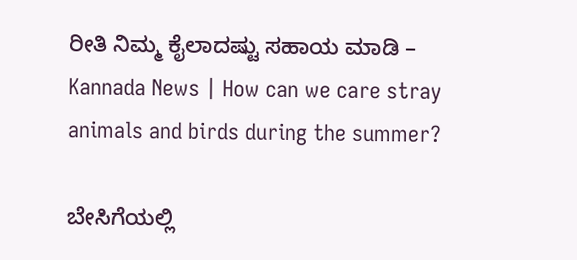ರೀತಿ ನಿಮ್ಮ ಕೈಲಾದಷ್ಟು ಸಹಾಯ ಮಾಡಿ – Kannada News | How can we care stray animals and birds during the summer?

ಬೇಸಿಗೆಯಲ್ಲಿ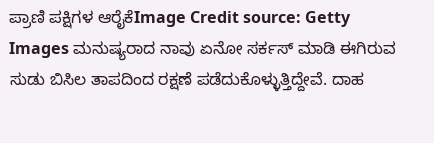ಪ್ರಾಣಿ ಪಕ್ಷಿಗಳ ಆರೈಕೆImage Credit source: Getty Images ಮನುಷ್ಯರಾದ ನಾವು ಏನೋ ಸರ್ಕಸ್‌ ಮಾಡಿ ಈಗಿರುವ ಸುಡು ಬಿಸಿಲ ತಾಪದಿಂದ ರಕ್ಷಣೆ ಪಡೆದುಕೊಳ್ಳುತ್ತಿದ್ದೇವೆ. ದಾಹ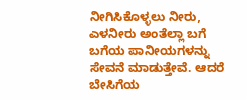ನೀಗಿಸಿಕೊಳ್ಳಲು ನೀರು, ಎಳನೀರು ಅಂತೆಲ್ಲಾ ಬಗೆ ಬಗೆಯ ಪಾನೀಯಗಳನ್ನು ಸೇವನೆ ಮಾಡುತ್ತೇವೆ. ಆದರೆ ಬೇಸಿಗೆಯ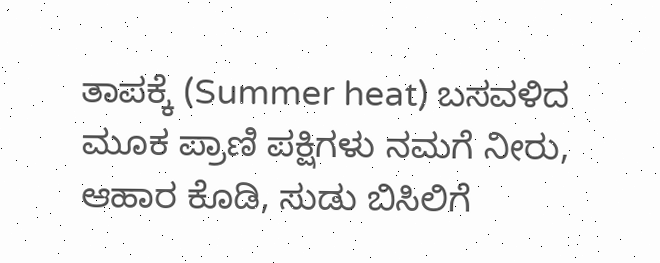ತಾಪಕ್ಕೆ (Summer heat) ಬಸವಳಿದ ಮೂಕ ಪ್ರಾಣಿ ಪಕ್ಷಿಗಳು ನಮಗೆ ನೀರು, ಆಹಾರ ಕೊಡಿ, ಸುಡು ಬಿಸಿಲಿಗೆ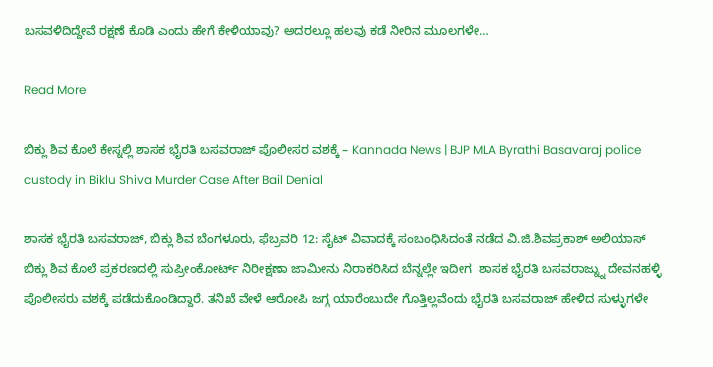ಬಸವಳಿದಿದ್ದೇವೆ ರಕ್ಷಣೆ ಕೊಡಿ ಎಂದು ಹೇಗೆ ಕೇಳಿಯಾವು? ಅದರಲ್ಲೂ ಹಲವು ಕಡೆ ನೀರಿನ ಮೂಲಗಳೇ…

Read More

ಬಿಕ್ಲು ಶಿವ ಕೊಲೆ ಕೇಸ್ನಲ್ಲಿ ಶಾಸಕ ಭೈರತಿ ಬಸವರಾಜ್ ಪೊಲೀಸರ ವಶಕ್ಕೆ – Kannada News | BJP MLA Byrathi Basavaraj police custody in Biklu Shiva Murder Case After Bail Denial

ಶಾಸಕ ಭೈರತಿ ಬಸವರಾಜ್, ಬಿಕ್ಲು ಶಿವ ಬೆಂಗಳೂರು, ಫೆಬ್ರವರಿ 12: ಸೈಟ್ ವಿವಾದಕ್ಕೆ ಸಂಬಂಧಿಸಿದಂತೆ ನಡೆದ ವಿ.ಜಿ.ಶಿವಪ್ರಕಾಶ್ ಅಲಿಯಾಸ್ ಬಿಕ್ಲು ಶಿವ ಕೊಲೆ ಪ್ರಕರಣದಲ್ಲಿ ಸುಪ್ರೀಂಕೋರ್ಟ್ ನಿರೀಕ್ಷಣಾ ಜಾಮೀನು ನಿರಾಕರಿಸಿದ ಬೆನ್ನಲ್ಲೇ ಇದೀಗ  ಶಾಸಕ ಭೈರತಿ ಬಸವರಾಜ್ನ್ನು ದೇವನಹಳ್ಳಿ ಪೊಲೀಸರು ವಶಕ್ಕೆ ಪಡೆದುಕೊಂಡಿದ್ದಾರೆ. ತನಿಖೆ ವೇಳೆ ಆರೋಪಿ ಜಗ್ಗ ಯಾರೆಂಬುದೇ ಗೊತ್ತಿಲ್ಲವೆಂದು ಭೈರತಿ ಬಸವರಾಜ್ ಹೇಳಿದ ಸುಳ್ಳುಗಳೇ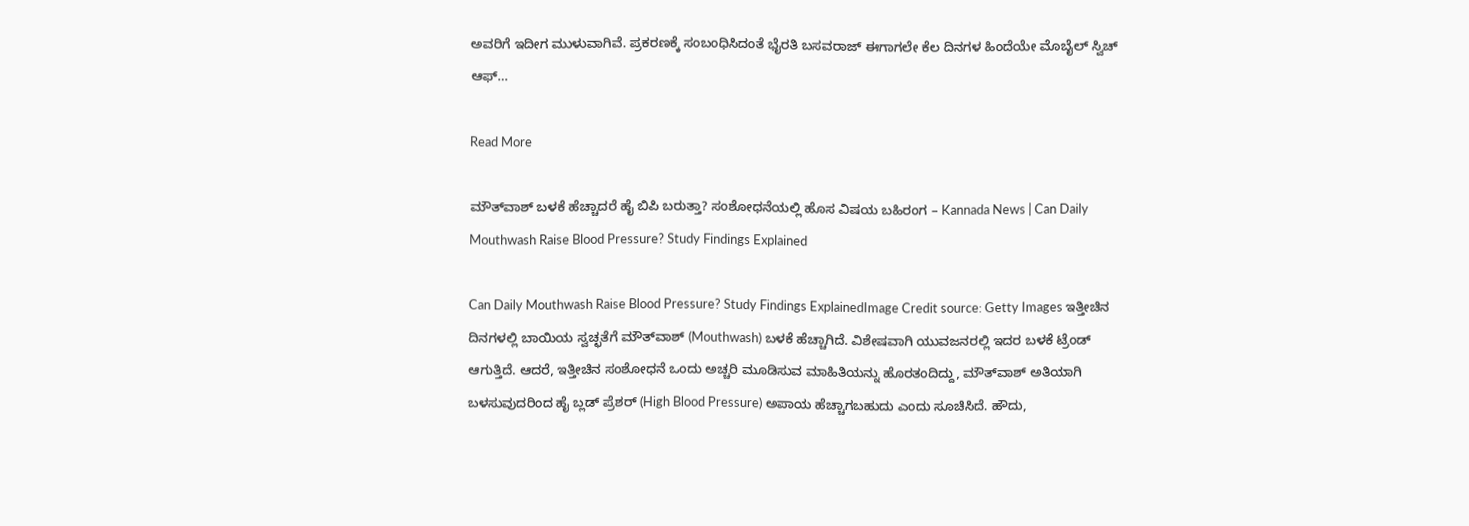ಅವರಿಗೆ ಇದೀಗ ಮುಳುವಾಗಿವೆ. ಪ್ರಕರಣಕ್ಕೆ ಸಂಬಂಧಿಸಿದಂತೆ ಭೈರತಿ ಬಸವರಾಜ್ ಈಗಾಗಲೇ ಕೆಲ ದಿನಗಳ ಹಿಂದೆಯೇ ಮೊಬೈಲ್ ಸ್ವಿಚ್ ಆಫ್…

Read More

ಮೌತ್‌ವಾಶ್ ಬಳಕೆ ಹೆಚ್ಚಾದರೆ ಹೈ ಬಿಪಿ ಬರುತ್ತಾ? ಸಂಶೋಧನೆಯಲ್ಲಿ ಹೊಸ ವಿಷಯ ಬಹಿರಂಗ – Kannada News | Can Daily Mouthwash Raise Blood Pressure? Study Findings Explained

Can Daily Mouthwash Raise Blood Pressure? Study Findings ExplainedImage Credit source: Getty Images ಇತ್ತೀಚಿನ ದಿನಗಳಲ್ಲಿ ಬಾಯಿಯ ಸ್ವಚ್ಛತೆಗೆ ಮೌತ್‌ವಾಶ್ (Mouthwash) ಬಳಕೆ ಹೆಚ್ಚಾಗಿದೆ. ವಿಶೇಷವಾಗಿ ಯುವಜನರಲ್ಲಿ ಇದರ ಬಳಕೆ ಟ್ರೆಂಡ್ ಆಗುತ್ತಿದೆ. ಆದರೆ, ಇತ್ತೀಚಿನ ಸಂಶೋಧನೆ ಒಂದು ಅಚ್ಚರಿ ಮೂಡಿಸುವ ಮಾಹಿತಿಯನ್ನು ಹೊರತಂದಿದ್ದು, ಮೌತ್‌ವಾಶ್ ಅತಿಯಾಗಿ ಬಳಸುವುದರಿಂದ ಹೈ ಬ್ಲಡ್ ಪ್ರೆಶರ್ (High Blood Pressure) ಅಪಾಯ ಹೆಚ್ಚಾಗಬಹುದು ಎಂದು ಸೂಚಿಸಿದೆ. ಹೌದು,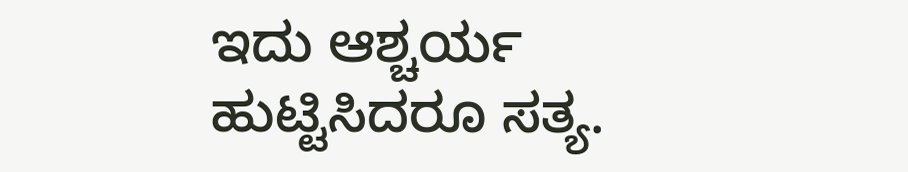ಇದು ಆಶ್ಚರ್ಯ ಹುಟ್ಟಿಸಿದರೂ ಸತ್ಯ.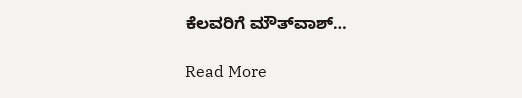ಕೆಲವರಿಗೆ ಮೌತ್‌ವಾಶ್…

Read More